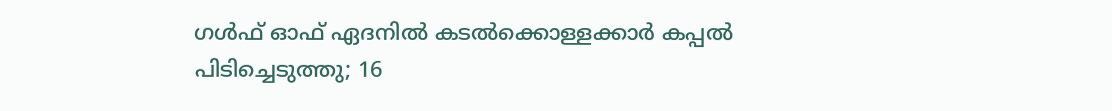ഗൾഫ് ഓഫ് ഏദനിൽ കടൽക്കൊള്ളക്കാർ കപ്പൽ പിടിച്ചെടുത്തു; 16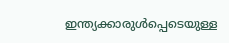ഇന്ത്യക്കാരുൾപ്പെടെയുള്ള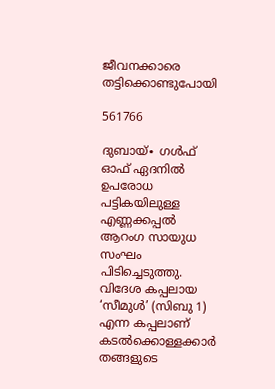ജീവനക്കാരെ തട്ടിക്കൊണ്ടുപോയി

561766

ദുബായ്∙ ഗൾഫ് ഓഫ് ഏദനിൽ ഉപരോധ പട്ടികയിലുള്ള എണ്ണക്കപ്പൽ ആറംഗ സായുധ സംഘം പിടിച്ചെടുത്തു. വിദേശ കപ്പലായ ‘സീമുൾ’ (സിബു 1) എന്ന കപ്പലാണ് കടൽക്കൊള്ളക്കാർ തങ്ങളുടെ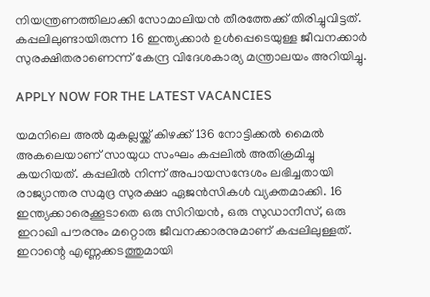നിയന്ത്രണത്തിലാക്കി സോമാലിയൻ തീരത്തേക്ക് തിരിച്ചുവിട്ടത്. കപ്പലിലുണ്ടായിരുന്ന 16 ഇന്ത്യക്കാർ ഉൾപ്പെടെയുള്ള ജീവനക്കാർ സുരക്ഷിതരാണെന്ന് കേന്ദ്ര വിദേശകാര്യ മന്ത്രാലയം അറിയിച്ചു.

APPLY NOW FOR THE LATEST VACANCIES

യമനിലെ അൽ മുകല്ലയ്ക്ക് കിഴക്ക് 136 നോട്ടിക്കൽ മൈൽ അകലെയാണ് സായുധ സംഘം കപ്പലിൽ അതിക്രമിച്ചു കയറിയത്. കപ്പലിൽ നിന്ന് അപായസന്ദേശം ലഭിച്ചതായി രാജ്യാന്തര സമുദ്ര സുരക്ഷാ ഏജൻസികൾ വ്യക്തമാക്കി. 16 ഇന്ത്യക്കാരെക്കൂടാതെ ഒരു സിറിയൻ, ഒരു സുഡാനീസ്, ഒരു ഇറാഖി പൗരനും മറ്റൊരു ജീവനക്കാരനുമാണ് കപ്പലിലുള്ളത്. ഇറാന്റെ എണ്ണക്കടത്തുമായി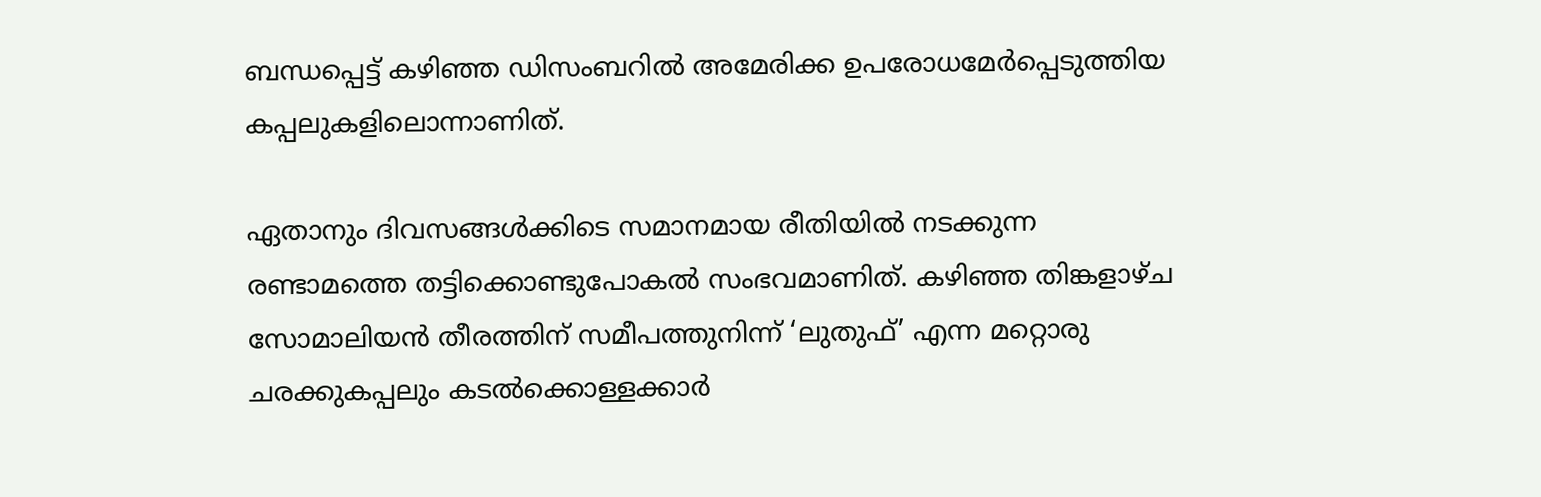ബന്ധപ്പെട്ട് കഴിഞ്ഞ ഡിസംബറിൽ അമേരിക്ക ഉപരോധമേർപ്പെടുത്തിയ കപ്പലുകളിലൊന്നാണിത്.

ഏതാനും ദിവസങ്ങൾക്കിടെ സമാനമായ രീതിയിൽ നടക്കുന്ന രണ്ടാമത്തെ തട്ടിക്കൊണ്ടുപോകൽ സംഭവമാണിത്. കഴിഞ്ഞ തിങ്കളാഴ്ച സോമാലിയൻ തീരത്തിന് സമീപത്തുനിന്ന് ‘ലുതുഫ്’ എന്ന മറ്റൊരു ചരക്കുകപ്പലും കടൽക്കൊള്ളക്കാർ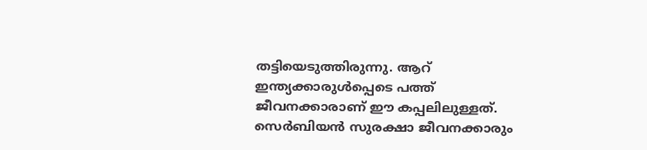തട്ടിയെടുത്തിരുന്നു. ആറ് ഇന്ത്യക്കാരുൾപ്പെടെ പത്ത് ജീവനക്കാരാണ് ഈ കപ്പലിലുള്ളത്. സെർബിയൻ സുരക്ഷാ ജീവനക്കാരും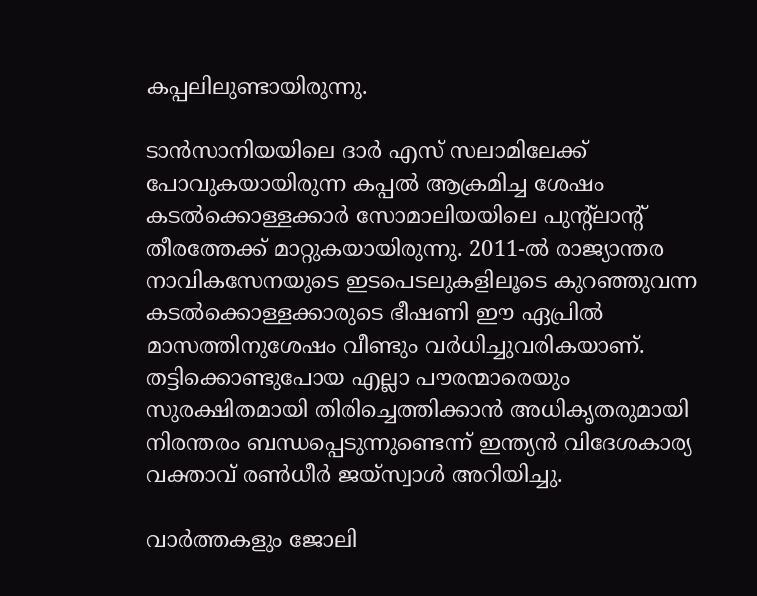കപ്പലിലുണ്ടായിരുന്നു.

ടാൻസാനിയയിലെ ദാർ എസ് സലാമിലേക്ക് പോവുകയായിരുന്ന കപ്പൽ ആക്രമിച്ച ശേഷം കടൽക്കൊള്ളക്കാർ സോമാലിയയിലെ പുന്റ്ലാന്റ് തീരത്തേക്ക് മാറ്റുകയായിരുന്നു. 2011-ൽ രാജ്യാന്തര നാവികസേനയുടെ ഇടപെടലുകളിലൂടെ കുറഞ്ഞുവന്ന കടൽക്കൊള്ളക്കാരുടെ ഭീഷണി ഈ ഏപ്രിൽ മാസത്തിനുശേഷം വീണ്ടും വർധിച്ചുവരികയാണ്. തട്ടിക്കൊണ്ടുപോയ എല്ലാ പൗരന്മാരെയും സുരക്ഷിതമായി തിരിച്ചെത്തിക്കാൻ അധികൃതരുമായി നിരന്തരം ബന്ധപ്പെടുന്നുണ്ടെന്ന് ഇന്ത്യൻ വിദേശകാര്യ വക്താവ് രൺധീർ ജയ്സ്വാൾ അറിയിച്ചു.

വാർത്തകളും ജോലി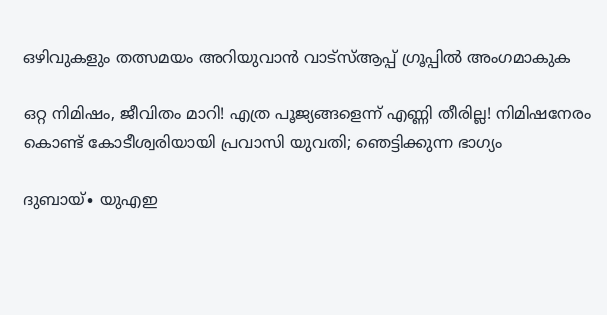ഒഴിവുകളും തത്സമയം അറിയുവാൻ വാട്സ്ആപ്പ് ഗ്രൂപ്പിൽ അംഗമാകുക

ഒറ്റ നിമിഷം, ജീവിതം മാറി! എത്ര പൂജ്യങ്ങളെന്ന് എണ്ണി തീരില്ല! നിമിഷനേരം കൊണ്ട് കോടീശ്വരിയായി പ്രവാസി യുവതി; ഞെട്ടിക്കുന്ന ഭാഗ്യം

ദുബായ്∙ യുഎഇ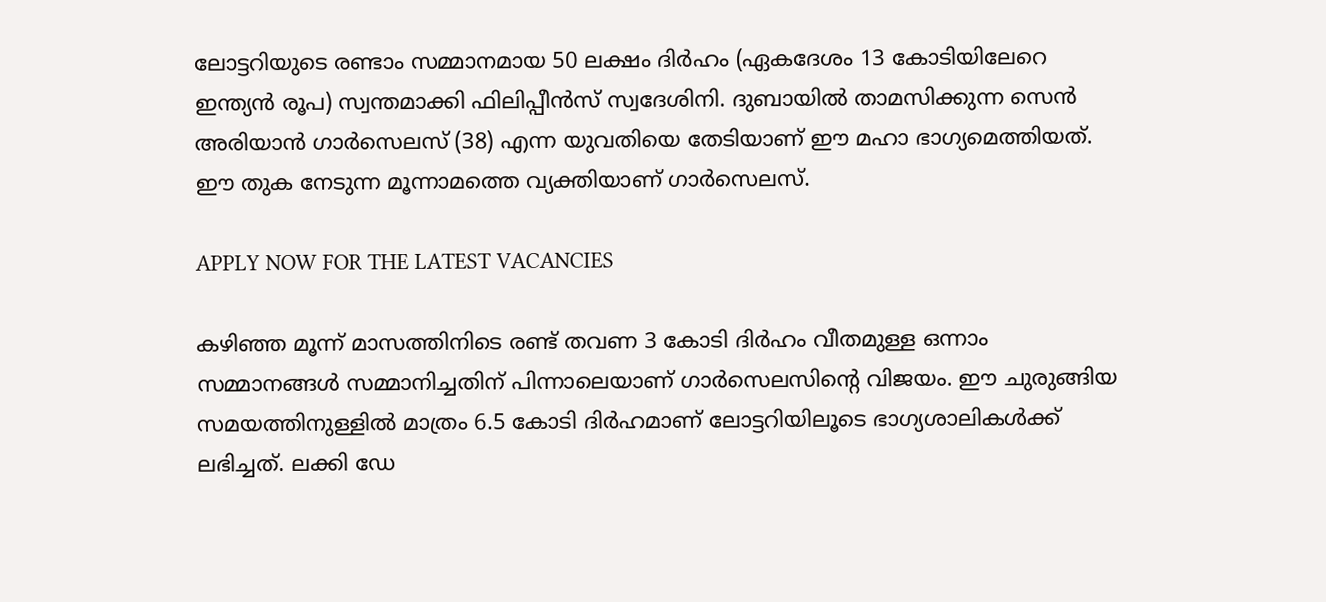ലോട്ടറിയുടെ രണ്ടാം സമ്മാനമായ 50 ലക്ഷം ദിർഹം (ഏകദേശം 13 കോടിയിലേറെ ഇന്ത്യൻ രൂപ) സ്വന്തമാക്കി ഫിലിപ്പീൻസ് സ്വദേശിനി. ദുബായിൽ താമസിക്കുന്ന സെൻ അരിയാൻ ഗാർസെലസ് (38) എന്ന യുവതിയെ തേടിയാണ് ഈ മഹാ ഭാഗ്യമെത്തിയത്. ഈ തുക നേടുന്ന മൂന്നാമത്തെ വ്യക്തിയാണ് ഗാർസെലസ്.

APPLY NOW FOR THE LATEST VACANCIES

കഴിഞ്ഞ മൂന്ന് മാസത്തിനിടെ രണ്ട് തവണ 3 കോടി ദിർഹം വീതമുള്ള ഒന്നാം സമ്മാനങ്ങൾ സമ്മാനിച്ചതിന് പിന്നാലെയാണ് ഗാർസെലസിന്റെ വിജയം. ഈ ചുരുങ്ങിയ സമയത്തിനുള്ളിൽ മാത്രം 6.5 കോടി ദിർഹമാണ് ലോട്ടറിയിലൂടെ ഭാഗ്യശാലികൾക്ക് ലഭിച്ചത്. ലക്കി ഡേ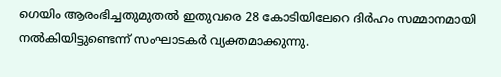ഗെയിം ആരംഭിച്ചതുമുതൽ ഇതുവരെ 28 കോടിയിലേറെ ദിർഹം സമ്മാനമായി നൽകിയിട്ടുണ്ടെന്ന് സംഘാടകർ വ്യക്തമാക്കുന്നു.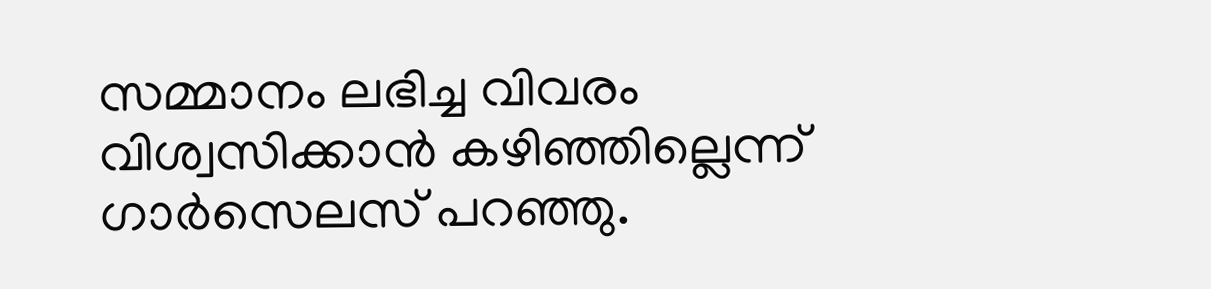സമ്മാനം ലഭിച്ച വിവരം വിശ്വസിക്കാൻ കഴിഞ്ഞില്ലെന്ന് ഗാർസെലസ് പറഞ്ഞു.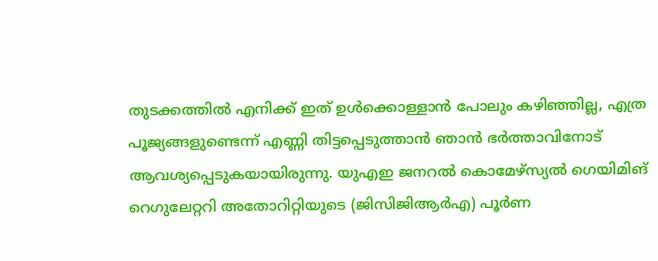തുടക്കത്തിൽ എനിക്ക് ഇത് ഉൾക്കൊള്ളാൻ പോലും കഴിഞ്ഞില്ല, എത്ര പൂജ്യങ്ങളുണ്ടെന്ന് എണ്ണി തിട്ടപ്പെടുത്താൻ ഞാൻ ഭർത്താവിനോട് ആവശ്യപ്പെടുകയായിരുന്നു. യുഎഇ ജനറൽ കൊമേഴ്‌സ്യൽ ഗെയിമിങ് റെഗുലേറ്ററി അതോറിറ്റിയുടെ (ജിസിജിആർഎ) പൂർണ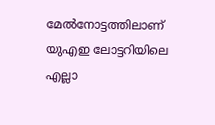മേൽനോട്ടത്തിലാണ് യുഎഇ ലോട്ടറിയിലെ എല്ലാ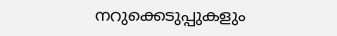നറുക്കെടുപ്പുകളും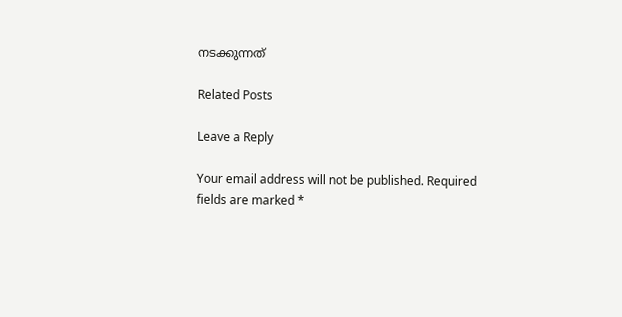നടക്കുന്നത്

Related Posts

Leave a Reply

Your email address will not be published. Required fields are marked *